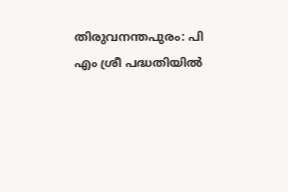തിരുവനന്തപുരം: പി എം ശ്രീ പദ്ധതിയിൽ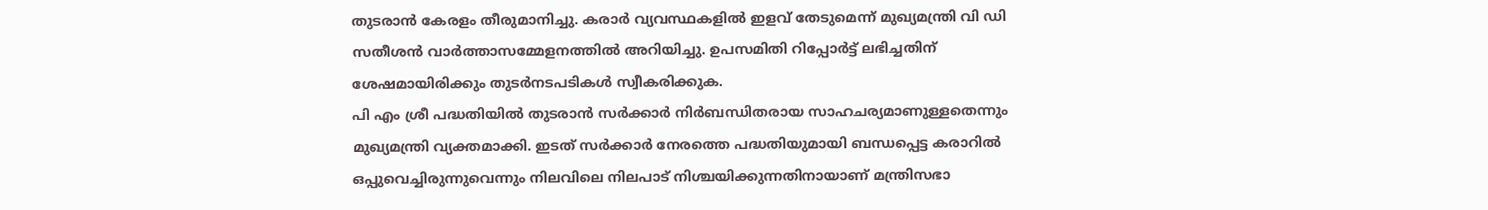തുടരാൻ കേരളം തീരുമാനിച്ചു. കരാർ വ്യവസ്ഥകളിൽ ഇളവ് തേടുമെന്ന് മുഖ്യമന്ത്രി വി ഡി സതീശൻ വാർത്താസമ്മേളനത്തിൽ അറിയിച്ചു. ഉപസമിതി റിപ്പോർട്ട് ലഭിച്ചതിന് ശേഷമായിരിക്കും തുടർനടപടികൾ സ്വീകരിക്കുക.
പി എം ശ്രീ പദ്ധതിയിൽ തുടരാൻ സർക്കാർ നിർബന്ധിതരായ സാഹചര്യമാണുള്ളതെന്നും മുഖ്യമന്ത്രി വ്യക്തമാക്കി. ഇടത് സർക്കാർ നേരത്തെ പദ്ധതിയുമായി ബന്ധപ്പെട്ട കരാറിൽ ഒപ്പുവെച്ചിരുന്നുവെന്നും നിലവിലെ നിലപാട് നിശ്ചയിക്കുന്നതിനായാണ് മന്ത്രിസഭാ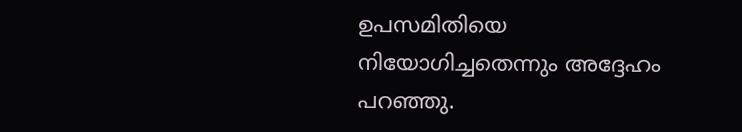ഉപസമിതിയെ നിയോഗിച്ചതെന്നും അദ്ദേഹം പറഞ്ഞു.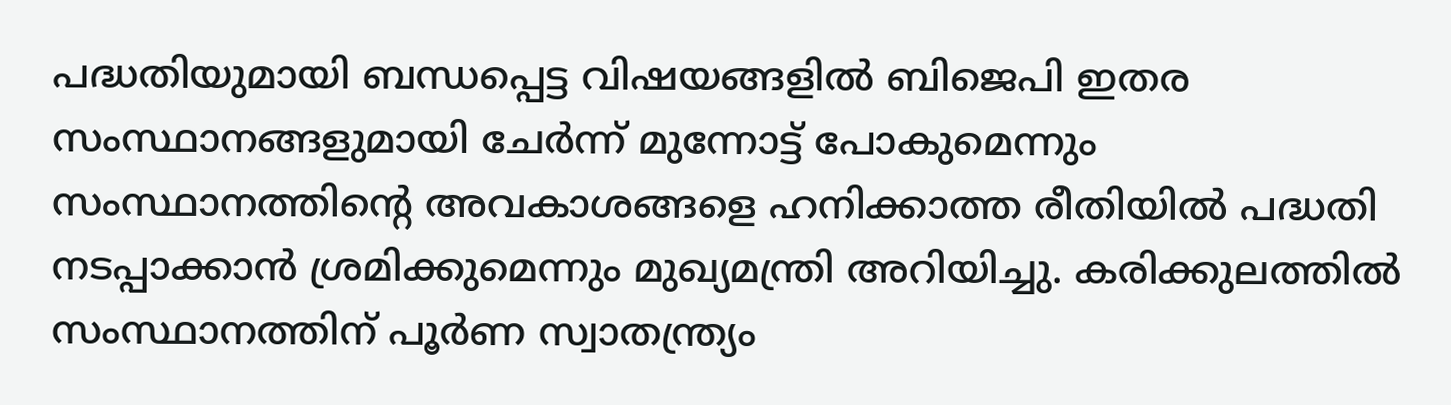പദ്ധതിയുമായി ബന്ധപ്പെട്ട വിഷയങ്ങളിൽ ബിജെപി ഇതര സംസ്ഥാനങ്ങളുമായി ചേർന്ന് മുന്നോട്ട് പോകുമെന്നും സംസ്ഥാനത്തിന്റെ അവകാശങ്ങളെ ഹനിക്കാത്ത രീതിയിൽ പദ്ധതി നടപ്പാക്കാൻ ശ്രമിക്കുമെന്നും മുഖ്യമന്ത്രി അറിയിച്ചു. കരിക്കുലത്തിൽ സംസ്ഥാനത്തിന് പൂർണ സ്വാതന്ത്ര്യം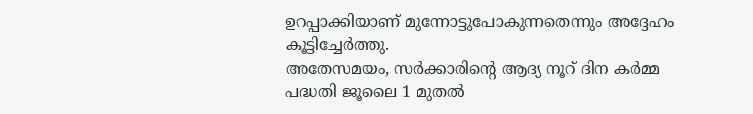ഉറപ്പാക്കിയാണ് മുന്നോട്ടുപോകുന്നതെന്നും അദ്ദേഹം കൂട്ടിച്ചേർത്തു.
അതേസമയം, സർക്കാരിന്റെ ആദ്യ നൂറ് ദിന കർമ്മ പദ്ധതി ജൂലൈ 1 മുതൽ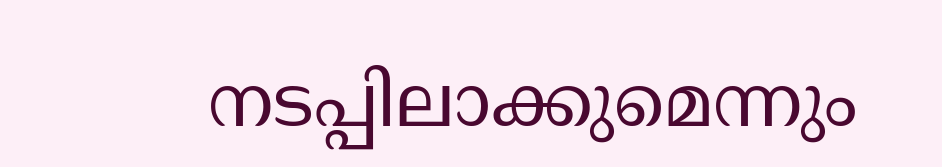നടപ്പിലാക്കുമെന്നും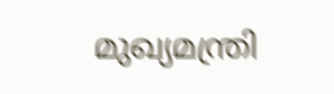മുഖ്യമന്ത്രി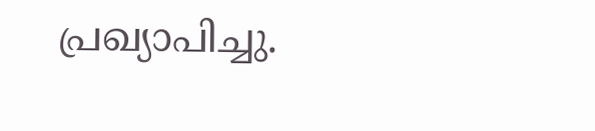പ്രഖ്യാപിച്ചു.